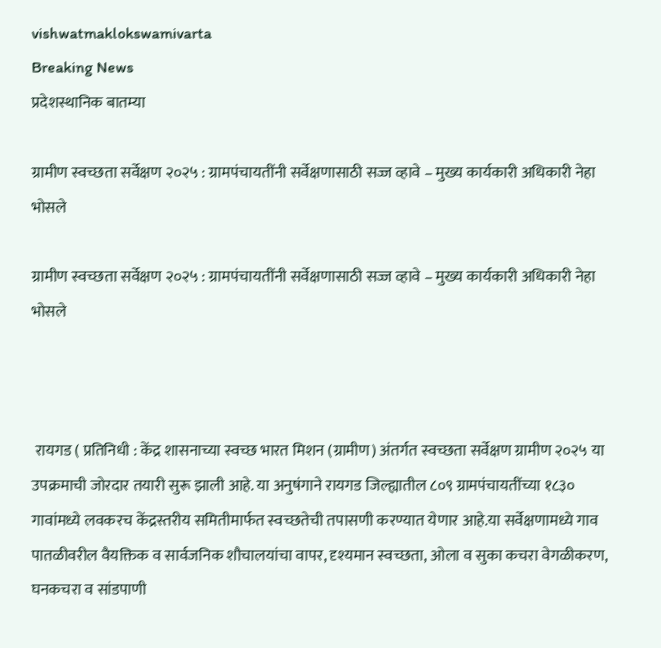vishwatmaklokswamivarta
Breaking News
प्रदेशस्थानिक बातम्या

ग्रामीण स्वच्छता सर्वेक्षण २०२५ : ग्रामपंचायतींनी सर्वेक्षणासाठी सज्ज व्हावे – मुख्य कार्यकारी अधिकारी नेहा भोसले

ग्रामीण स्वच्छता सर्वेक्षण २०२५ : ग्रामपंचायतींनी सर्वेक्षणासाठी सज्ज व्हावे – मुख्य कार्यकारी अधिकारी नेहा भोसले



 रायगड ( प्रतिनिधी : केंद्र शासनाच्या स्वच्छ भारत मिशन (ग्रामीण) अंतर्गत स्वच्छता सर्वेक्षण ग्रामीण २०२५ या उपक्रमाची जोरदार तयारी सुरू झाली आहे. या अनुषंगाने रायगड जिल्ह्यातील ८०९ ग्रामपंचायतींच्या १८३० गावांमध्ये लवकरच केंद्रस्तरीय समितीमार्फत स्वच्छतेची तपासणी करण्यात येणार आहे.या सर्वेक्षणामध्ये गाव पातळीवरील वैयक्तिक व सार्वजनिक शौचालयांचा वापर, दृश्यमान स्वच्छता, ओला व सुका कचरा वेगळीकरण, घनकचरा व सांडपाणी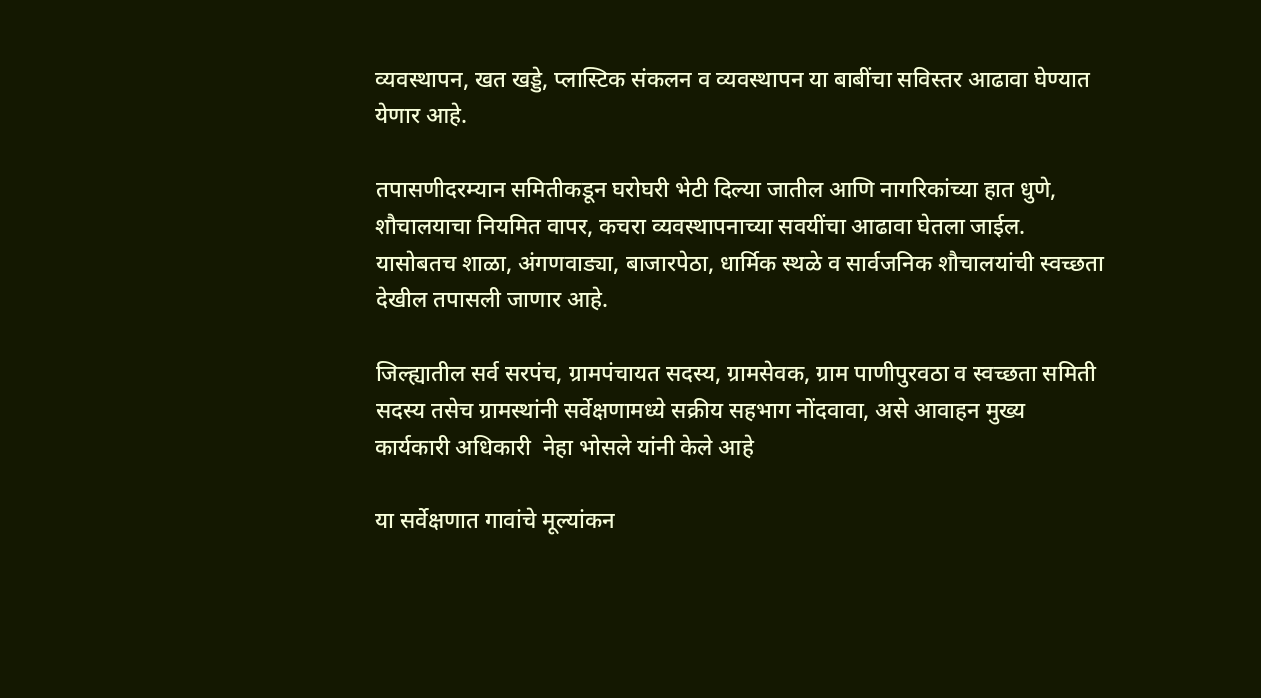व्यवस्थापन, खत खड्डे, प्लास्टिक संकलन व व्यवस्थापन या बाबींचा सविस्तर आढावा घेण्यात येणार आहे.

तपासणीदरम्यान समितीकडून घरोघरी भेटी दिल्या जातील आणि नागरिकांच्या हात धुणे, शौचालयाचा नियमित वापर, कचरा व्यवस्थापनाच्या सवयींचा आढावा घेतला जाईल. यासोबतच शाळा, अंगणवाड्या, बाजारपेठा, धार्मिक स्थळे व सार्वजनिक शौचालयांची स्वच्छता देखील तपासली जाणार आहे.

जिल्ह्यातील सर्व सरपंच, ग्रामपंचायत सदस्य, ग्रामसेवक, ग्राम पाणीपुरवठा व स्वच्छता समिती सदस्य तसेच ग्रामस्थांनी सर्वेक्षणामध्ये सक्रीय सहभाग नोंदवावा, असे आवाहन मुख्य कार्यकारी अधिकारी  नेहा भोसले यांनी केले आहे

या सर्वेक्षणात गावांचे मूल्यांकन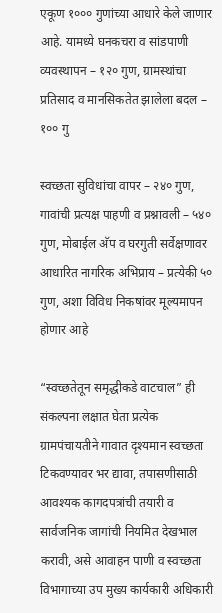एकूण १००० गुणांच्या आधारे केले जाणार आहे. यामध्ये घनकचरा व सांडपाणी व्यवस्थापन – १२० गुण, ग्रामस्थांचा प्रतिसाद व मानसिकतेत झालेला बदल – १०० गु

स्वच्छता सुविधांचा वापर – २४० गुण, गावांची प्रत्यक्ष पाहणी व प्रश्नावली – ५४० गुण, मोबाईल अ‍ॅप व घरगुती सर्वेक्षणावर आधारित नागरिक अभिप्राय – प्रत्येकी ५० गुण, अशा विविध निकषांवर मूल्यमापन होणार आहे

“स्वच्छतेतून समृद्धीकडे वाटचाल” ही संकल्पना लक्षात घेता प्रत्येक ग्रामपंचायतीने गावात दृश्यमान स्वच्छता टिकवण्यावर भर द्यावा, तपासणीसाठी आवश्यक कागदपत्रांची तयारी व सार्वजनिक जागांची नियमित देखभाल करावी, असे आवाहन पाणी व स्वच्छता विभागाच्या उप मुख्य कार्यकारी अधिकारी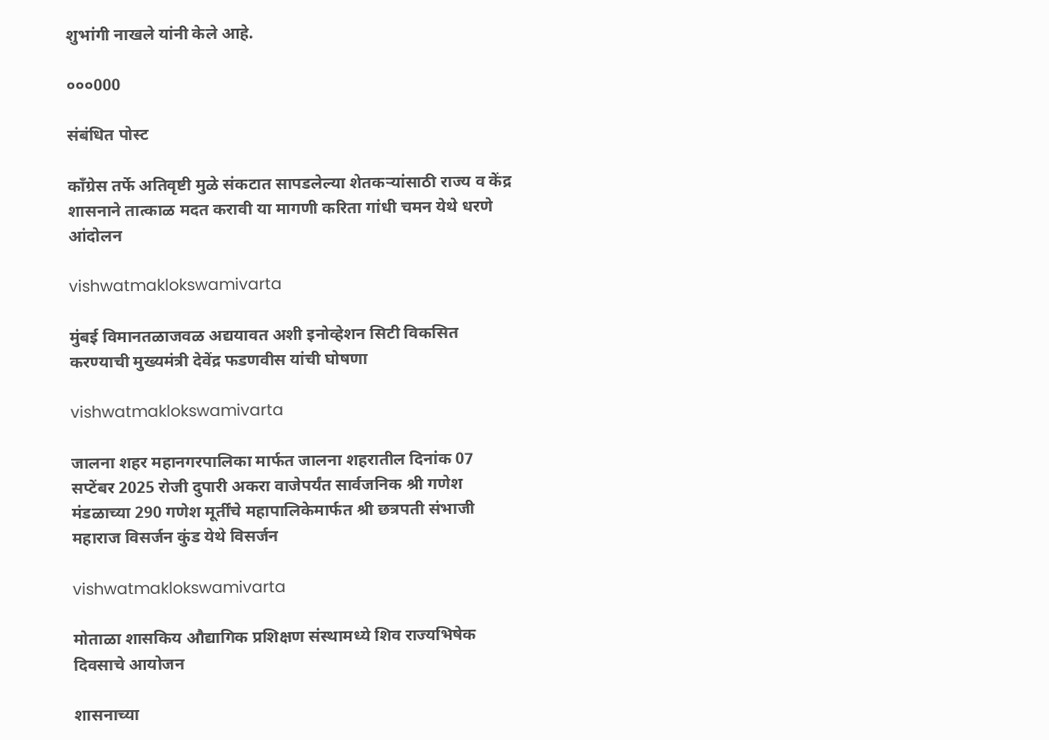शुभांगी नाखले यांनी केले आहे.

०००000

संबंधित पोस्ट

काँग्रेस तर्फे अतिवृष्टी मुळे संकटात सापडलेल्या शेतकऱ्यांसाठी राज्य व केंद्र शासनाने तात्काळ मदत करावी या मागणी करिता गांधी चमन येथे धरणे आंदोलन

vishwatmaklokswamivarta

मुंबई विमानतळाजवळ अद्ययावत अशी इनोव्हेशन सिटी विकसित करण्याची मुख्यमंत्री देवेंद्र फडणवीस यांची घोषणा

vishwatmaklokswamivarta

जालना शहर महानगरपालिका मार्फत जालना शहरातील दिनांक 07 सप्टेंबर 2025 रोजी दुपारी अकरा वाजेपर्यंत सार्वजनिक श्री गणेश मंडळाच्या 290 गणेश मूर्तींचे महापालिकेमार्फत श्री छत्रपती संभाजी महाराज विसर्जन कुंड येथे विसर्जन

vishwatmaklokswamivarta

मोताळा शासकिय औद्यागिक प्रशिक्षण संस्थामध्ये शिव राज्यभिषेक दिवसाचे आयोजन

शासनाच्या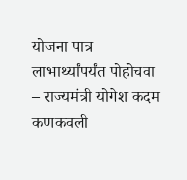योजना पात्र लाभार्थ्यांपर्यंत पोहोचवा – राज्यमंत्री योगेश कदम कणकवली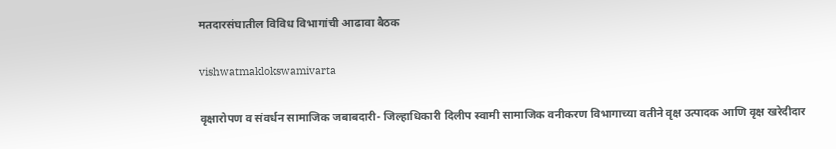मतदारसंघातील विविध विभागांची आढावा बैठक

vishwatmaklokswamivarta

वृक्षारोपण व संवर्धन सामाजिक जबाबदारी- जिल्हाधिकारी दिलीप स्वामी सामाजिक वनीकरण विभागाच्या वतीने वृक्ष उत्पादक आणि वृक्ष खरेदीदार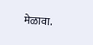मेळावा.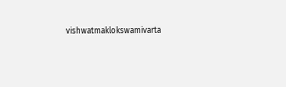vishwatmaklokswamivarta